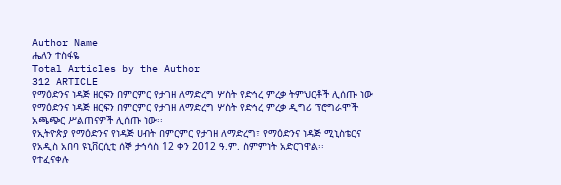Author Name
ሔለን ተስፋዬ
Total Articles by the Author
312 ARTICLE
የማዕድንና ነዳጅ ዘርፍን በምርምር የታገዘ ለማድረግ ሦስት የድኅረ ምረቃ ትምህርቶች ሊሰጡ ነው
የማዕድንና ነዳጅ ዘርፍን በምርምር የታገዘ ለማድረግ ሦስት የድኅረ ምረቃ ዲግሪ ፕሮግራሞች አጫጭር ሥልጠናዎች ሊሰጡ ነው፡፡
የኢትዮጵያ የማዕድንና የነዳጅ ሀብት በምርምር የታገዘ ለማድረግ፣ የማዕድንና ነዳጅ ሚኒስቴርና የአዲስ አበባ ዩኒቨርሲቲ ሰኞ ታኅሳስ 12 ቀን 2012 ዓ.ም. ስምምነት አድርገዋል፡፡
የተፈናቀሉ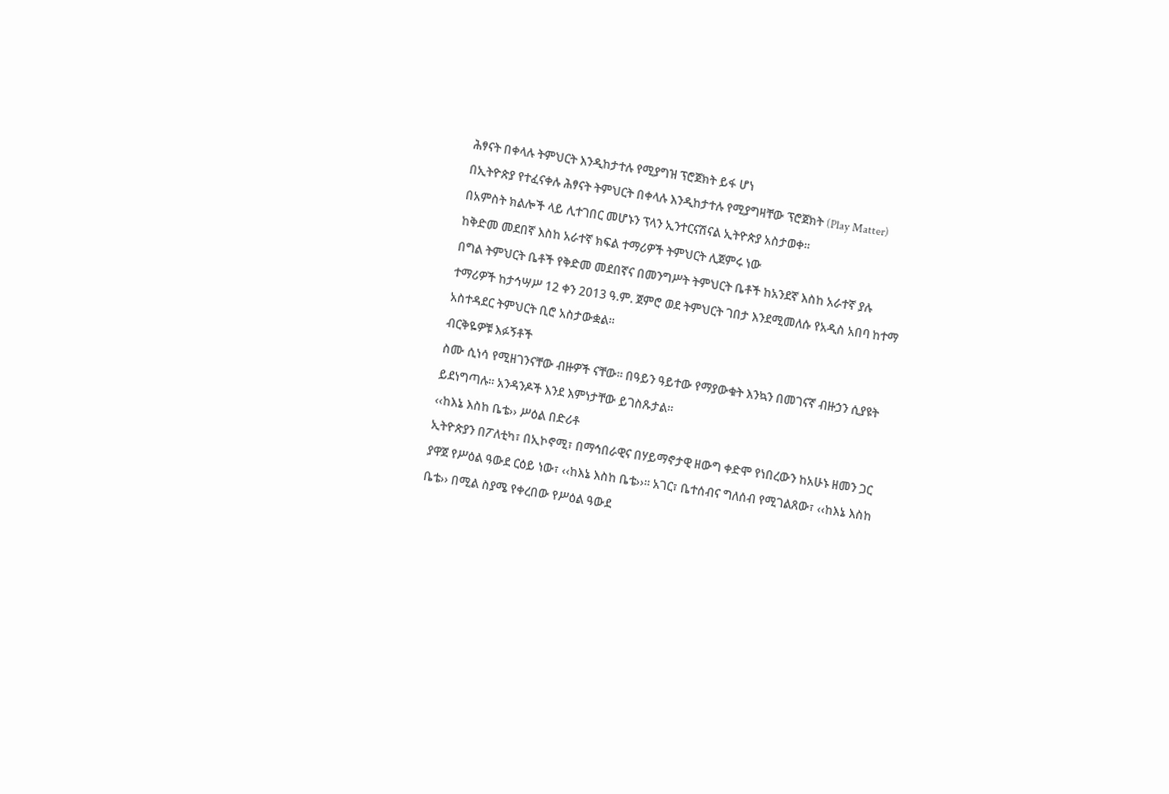ሕፃናት በቀላሉ ትምህርት እንዲከታተሉ የሚያግዝ ፕሮጀክት ይፋ ሆነ
በኢትዮጵያ የተፈናቀሉ ሕፃናት ትምህርት በቀላሉ እንዲከታተሉ የሚያግዛቸው ፕሮጀክት (Play Matter) በአምስት ክልሎች ላይ ሊተገበር መሆኑን ፕላን ኢንተርናሽናል ኢትዮጵያ አስታወቀ፡፡
ከቅድመ መደበኛ እስከ አራተኛ ክፍል ተማሪዎች ትምህርት ሊጀምሩ ነው
በግል ትምህርት ቤቶች የቅድመ መደበኛና በመንግሥት ትምህርት ቤቶች ከአንደኛ እስከ አራተኛ ያሉ ተማሪዎች ከታኅሣሥ 12 ቀን 2013 ዓ.ም. ጀምሮ ወደ ትምህርት ገበታ እንደሚመለሱ የአዲስ አበባ ከተማ አስተዳደር ትምህርት ቢሮ አስታውቋል፡፡
ብርቅዬዎቹ እፉኝቶች
ስሙ ሲነሳ የሚዘገንናቸው ብዙዎች ናቸው፡፡ በዓይን ዓይተው የማያውቁት እንኳን በመገናኛ ብዙኃን ሲያዩት ይደነግጣሉ፡፡ አንዳንዶች እንደ እምነታቸው ይገስጹታል፡፡
‹‹ከእኔ እስከ ቤቴ›› ሥዕል በድሪቶ
ኢትዮጵያን በፖለቲካ፣ በኢኮኖሚ፣ በማኅበራዊና በሃይማኖታዊ ዘውግ ቀድሞ የነበረውን ከአሁኑ ዘመን ጋር ያዋጀ የሥዕል ዓውደ ርዕይ ነው፣ ‹‹ከእኔ እስከ ቤቴ››፡፡ አገር፣ ቤተሰብና ግለሰብ የሚገልጸው፣ ‹‹ከእኔ እስከ ቤቴ›› በሚል ስያሜ የቀረበው የሥዕል ዓውደ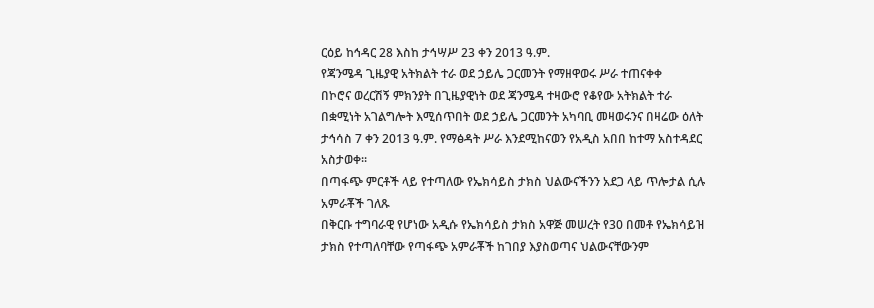ርዕይ ከኅዳር 28 እስከ ታኅሣሥ 23 ቀን 2013 ዓ.ም.
የጃንሜዳ ጊዜያዊ አትክልት ተራ ወደ ኃይሌ ጋርመንት የማዘዋወሩ ሥራ ተጠናቀቀ
በኮሮና ወረርሽኝ ምክንያት በጊዜያዊነት ወደ ጃንሜዳ ተዛውሮ የቆየው አትክልት ተራ በቋሚነት አገልግሎት እሚሰጥበት ወደ ኃይሌ ጋርመንት አካባቢ መዛወሩንና በዛሬው ዕለት ታኅሳስ 7 ቀን 2013 ዓ.ም. የማፅዳት ሥራ እንደሚከናወን የአዲስ አበበ ከተማ አስተዳደር አስታወቀ፡፡
በጣፋጭ ምርቶች ላይ የተጣለው የኤክሳይስ ታክስ ህልውናችንን አደጋ ላይ ጥሎታል ሲሉ አምራቾች ገለጹ
በቅርቡ ተግባራዊ የሆነው አዲሱ የኤክሳይስ ታክስ አዋጅ መሠረት የ30 በመቶ የኤክሳይዝ ታክስ የተጣለባቸው የጣፋጭ አምራቾች ከገበያ እያስወጣና ህልውናቸውንም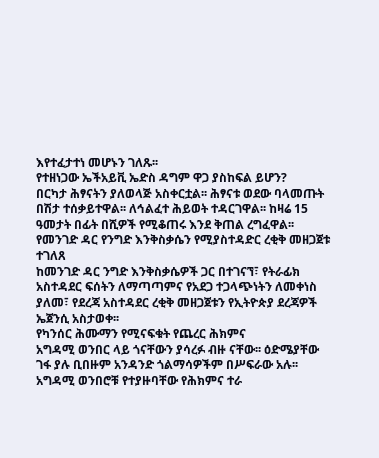እየተፈታተነ መሆኑን ገለጹ፡፡
የተዘነጋው ኤችአይቪ ኤድስ ዳግም ዋጋ ያስከፍል ይሆን?
በርካታ ሕፃናትን ያለወላጅ አስቀርቷል፡፡ ሕፃናቱ ወደው ባላመጡት በሽታ ተሰቃይተዋል፡፡ ለኅልፈተ ሕይወት ተዳርገዋል፡፡ ከዛሬ 15 ዓመታት በፊት በሺዎች የሚቆጠሩ እንደ ቅጠል ረግፈዋል፡፡
የመንገድ ዳር የንግድ እንቅስቃሴን የሚያስተዳድር ረቂቅ መዘጋጀቱ ተገለጸ
ከመንገድ ዳር ንግድ እንቅስቃሴዎች ጋር በተገናኘ፣ የትራፊክ አስተዳደር ፍሰትን ለማጣጣምና የአደጋ ተጋላጭነትን ለመቀነስ ያለመ፣ የደረጃ አስተዳደር ረቂቅ መዘጋጀቱን የኢትዮጵያ ደረጃዎች ኤጀንሲ አስታወቀ፡፡
የካንሰር ሕሙማን የሚናፍቁት የጨረር ሕክምና
አግዳሚ ወንበር ላይ ጎናቸውን ያሳረፉ ብዙ ናቸው፡፡ ዕድሜያቸው ገፋ ያሉ ቢበዙም አንዳንድ ጎልማሳዎችም በሥፍራው አሉ፡፡ አግዳሚ ወንበሮቹ የተያዙባቸው የሕክምና ተራ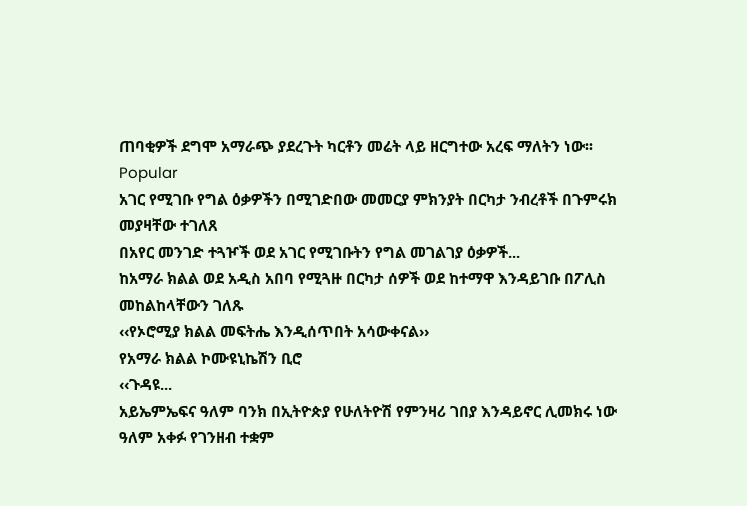ጠባቂዎች ደግሞ አማራጭ ያደረጉት ካርቶን መሬት ላይ ዘርግተው አረፍ ማለትን ነው፡፡
Popular
አገር የሚገቡ የግል ዕቃዎችን በሚገድበው መመርያ ምክንያት በርካታ ንብረቶች በጉምሩክ መያዛቸው ተገለጸ
በአየር መንገድ ተጓዦች ወደ አገር የሚገቡትን የግል መገልገያ ዕቃዎች...
ከአማራ ክልል ወደ አዲስ አበባ የሚጓዙ በርካታ ሰዎች ወደ ከተማዋ እንዳይገቡ በፖሊስ መከልከላቸውን ገለጹ
‹‹የኦሮሚያ ክልል መፍትሔ እንዲሰጥበት አሳውቀናል››
የአማራ ክልል ኮሙዩኒኬሽን ቢሮ
‹‹ጉዳዩ...
አይኤምኤፍና ዓለም ባንክ በኢትዮጵያ የሁለትዮሽ የምንዛሪ ገበያ እንዳይኖር ሊመክሩ ነው
ዓለም አቀፉ የገንዘብ ተቋም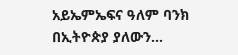አይኤምኤፍና ዓለም ባንክ በኢትዮጵያ ያለውን...